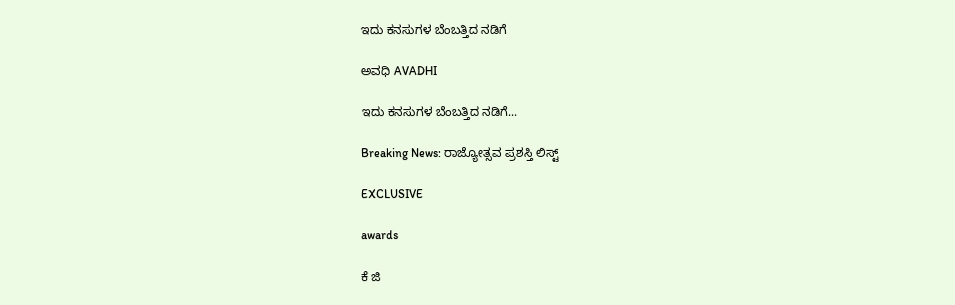ಇದು ಕನಸುಗಳ ಬೆಂಬತ್ತಿದ ನಡಿಗೆ‍

ಅವಧಿ AVADHI

ಇದು ಕನಸುಗಳ ಬೆಂಬತ್ತಿದ ನಡಿಗೆ...

Breaking News: ರಾಜ್ಯೋತ್ಸವ ಪ್ರಶಸ್ತಿ ಲಿಸ್ಟ್

EXCLUSIVE

awards

ಕೆ ಜಿ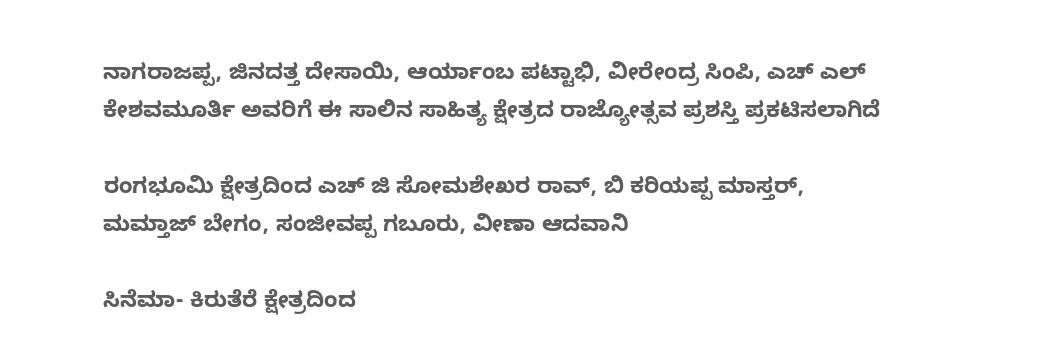ನಾಗರಾಜಪ್ಪ, ಜಿನದತ್ತ ದೇಸಾಯಿ, ಆರ್ಯಾಂಬ ಪಟ್ಟಾಭಿ, ವೀರೇಂದ್ರ ಸಿಂಪಿ, ಎಚ್ ಎಲ್ ಕೇಶವಮೂರ್ತಿ ಅವರಿಗೆ ಈ ಸಾಲಿನ ಸಾಹಿತ್ಯ ಕ್ಷೇತ್ರದ ರಾಜ್ಯೋತ್ಸವ ಪ್ರಶಸ್ತಿ ಪ್ರಕಟಿಸಲಾಗಿದೆ

ರಂಗಭೂಮಿ ಕ್ಷೇತ್ರದಿಂದ ಎಚ್ ಜಿ ಸೋಮಶೇಖರ ರಾವ್, ಬಿ ಕರಿಯಪ್ಪ ಮಾಸ್ತರ್, ಮಮ್ತಾಜ್ ಬೇಗಂ, ಸಂಜೀವಪ್ಪ ಗಬೂರು, ವೀಣಾ ಆದವಾನಿ

ಸಿನೆಮಾ- ಕಿರುತೆರೆ ಕ್ಷೇತ್ರದಿಂದ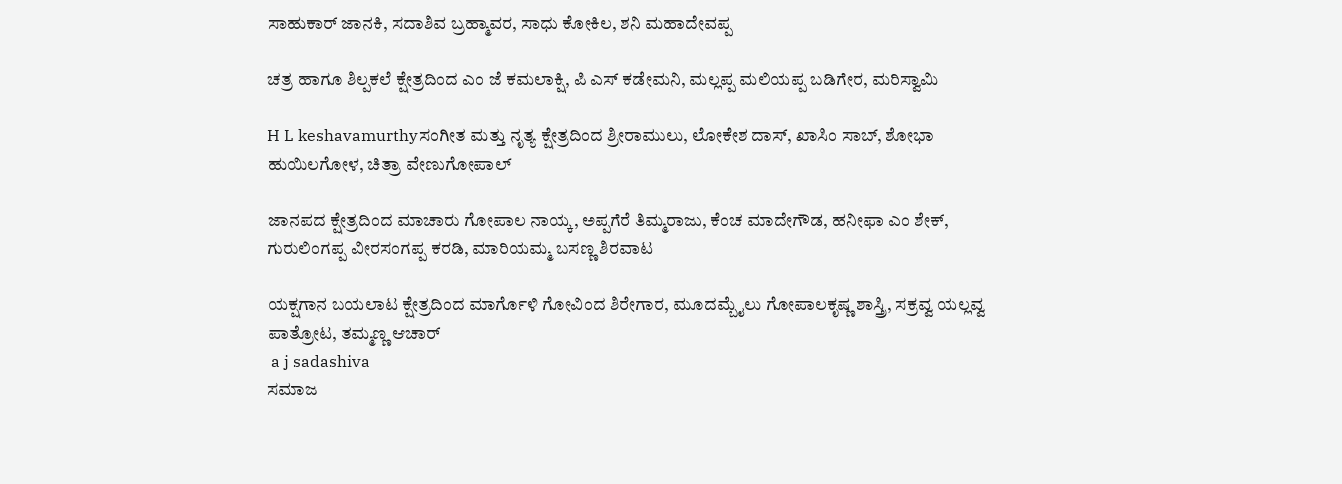ಸಾಹುಕಾರ್ ಜಾನಕಿ, ಸದಾಶಿವ ಬ್ರಹ್ಮಾವರ, ಸಾಧು ಕೋಕಿಲ, ಶನಿ ಮಹಾದೇವಪ್ಪ

ಚತ್ರ ಹಾಗೂ ಶಿಲ್ಪಕಲೆ ಕ್ಷೇತ್ರದಿಂದ ಎಂ ಜೆ ಕಮಲಾಕ್ಷಿ, ಪಿ ಎಸ್ ಕಡೇಮನಿ, ಮಲ್ಲಪ್ಪ ಮಲಿಯಪ್ಪ ಬಡಿಗೇರ, ಮರಿಸ್ವಾಮಿ

H L keshavamurthyಸಂಗೀತ ಮತ್ತು ನೃತ್ಯ ಕ್ಷೇತ್ರದಿಂದ ಶ್ರೀರಾಮುಲು, ಲೋಕೇಶ ದಾಸ್, ಖಾಸಿಂ ಸಾಬ್, ಶೋಭಾ ಹುಯಿಲಗೋಳ, ಚಿತ್ರಾ ವೇಣುಗೋಪಾಲ್

ಜಾನಪದ ಕ್ಷೇತ್ರದಿಂದ ಮಾಚಾರು ಗೋಪಾಲ ನಾಯ್ಕ, ಅಪ್ಪಗೆರೆ ತಿಮ್ಮರಾಜು, ಕೆಂಚ ಮಾದೇಗೌಡ, ಹನೀಫಾ ಎಂ ಶೇಕ್, ಗುರುಲಿಂಗಪ್ಪ ವೀರಸಂಗಪ್ಪ ಕರಡಿ, ಮಾರಿಯಮ್ಮ ಬಸಣ್ಣ ಶಿರವಾಟ

ಯಕ್ಷಗಾನ ಬಯಲಾಟ ಕ್ಷೇತ್ರದಿಂದ ಮಾರ್ಗೊಳಿ ಗೋವಿಂದ ಶಿರೇಗಾರ, ಮೂದಮ್ಬೈಲು ಗೋಪಾಲಕೃಷ್ಣ ಶಾಸ್ತ್ರಿ, ಸಕ್ರವ್ವ ಯಲ್ಲವ್ವ ಪಾತ್ರೋಟ, ತಮ್ಮಣ್ಣ ಆಚಾರ್
 a j sadashiva
ಸಮಾಜ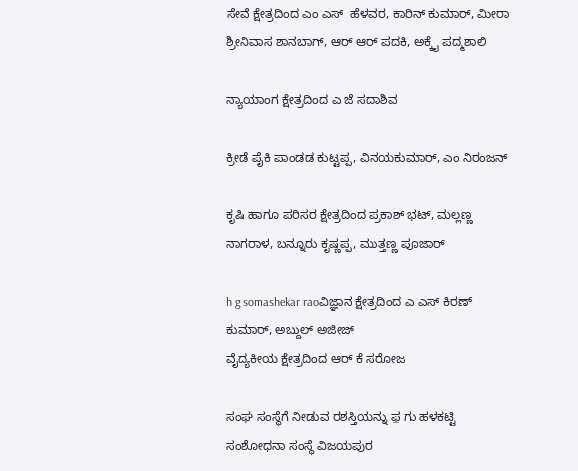ಸೇವೆ ಕ್ಷೇತ್ರದಿಂದ ಎಂ ಎಸ್  ಹೆಳವರ, ಕಾರಿನ್ ಕುಮಾರ್, ಮೀರಾ ಶ್ರೀನಿವಾಸ ಶಾನಬಾಗ್, ಆರ್ ಆರ್ ಪದಕಿ, ಅಕ್ಕೈ ಪದ್ಮಶಾಲಿ

ನ್ಯಾಯಾಂಗ ಕ್ಷೇತ್ರದಿಂದ ಎ ಜೆ ಸದಾಶಿವ

ಕ್ರೀಡೆ ಪೈಕಿ ಪಾಂಡಡ ಕುಟ್ಟಪ್ಪ, ವಿನಯಕುಮಾರ್, ಎಂ ನಿರಂಜನ್

ಕೃಷಿ ಹಾಗೂ ಪರಿಸರ ಕ್ಷೇತ್ರದಿಂದ ಪ್ರಕಾಶ್ ಭಟ್, ಮಲ್ಲಣ್ಣ ನಾಗರಾಳ, ಬನ್ನೂರು ಕೃಷ್ಣಪ್ಪ, ಮುತ್ತಣ್ಣ ಪೂಜಾರ್

h g somashekar raoವಿಜ್ಞಾನ ಕ್ಷೇತ್ರದಿಂದ ಎ ಎಸ್ ಕಿರಣ್ ಕುಮಾರ್, ಅಬ್ದುಲ್ ಅಜೀಜ್
ವೈದ್ಯಕೀಯ ಕ್ಷೇತ್ರದಿಂದ ಆರ್ ಕೆ ಸರೋಜ

ಸಂಘ ಸಂಸ್ಥೆಗೆ ನೀಡುವ ರಶಸ್ತಿಯನ್ನು ಫ಼ ಗು ಹಳಕಟ್ಟಿ ಸಂಶೋಧನಾ ಸಂಸ್ಥೆ ವಿಜಯಪುರ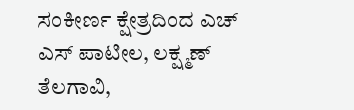ಸಂಕೀರ್ಣ ಕ್ಷೇತ್ರದಿಂದ ಎಚ್ ಎಸ್ ಪಾಟೀಲ, ಲಕ್ಷ್ಮಣ್ ತೆಲಗಾವಿ,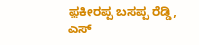ಫ಼ಕೀರಪ್ಪ ಬಸಪ್ಪ ರೆಡ್ಡಿ, ಎಸ್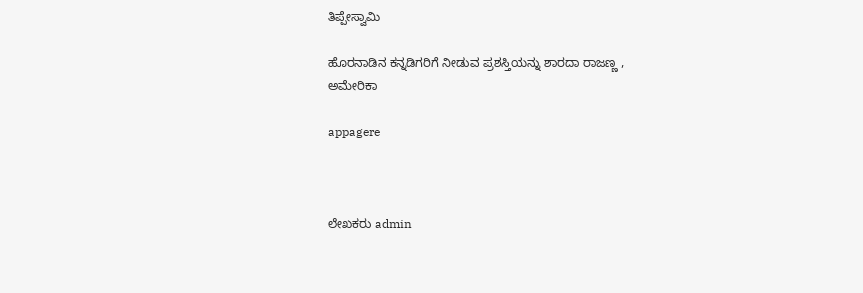ತಿಪ್ಪೇಸ್ವಾಮಿ

ಹೊರನಾಡಿನ ಕನ್ನಡಿಗರಿಗೆ ನೀಡುವ ಪ್ರಶಸ್ತಿಯನ್ನು ಶಾರದಾ ರಾಜಣ್ಣ , ಅಮೇರಿಕಾ

appagere



ಲೇಖಕರು admin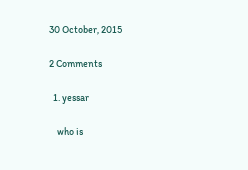30 October, 2015

2 Comments

  1. yessar

    who is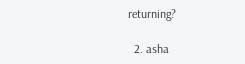returning?

  2. asha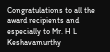Congratulations to all the award recipients and especially to Mr. H L Keshavamurthy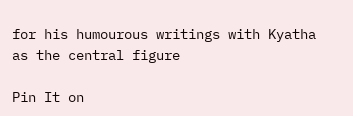for his humourous writings with Kyatha as the central figure

Pin It on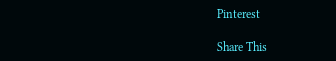Pinterest

Share This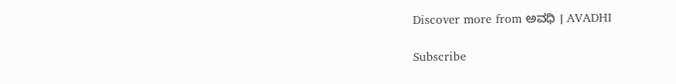Discover more from ಅವಧಿ । AVADHI

Subscribe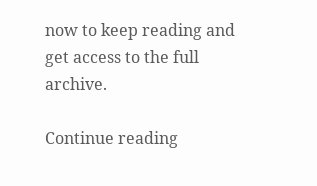now to keep reading and get access to the full archive.

Continue reading